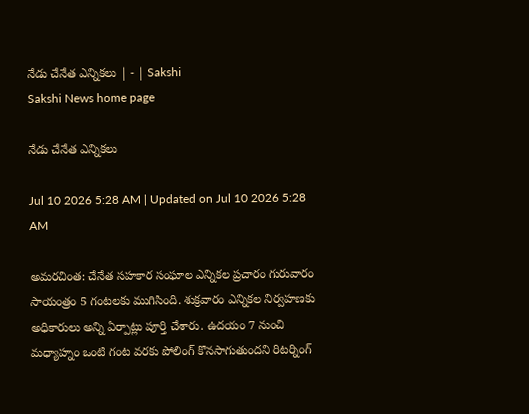నేడు చేనేత ఎన్నికలు | - | Sakshi
Sakshi News home page

నేడు చేనేత ఎన్నికలు

Jul 10 2026 5:28 AM | Updated on Jul 10 2026 5:28 AM

అమరచింత: చేనేత సహకార సంఘాల ఎన్నికల ప్రచారం గురువారం సాయంత్రం 5 గంటలకు ముగిసింది. శుక్రవారం ఎన్నికల నిర్వహణకు అధికారులు అన్ని ఏర్పాట్లు పూర్తి చేశారు. ఉదయం 7 నుంచి మధ్యాహ్నం ఒంటి గంట వరకు పోలింగ్‌ కొనసాగుతుందని రిటర్నింగ్‌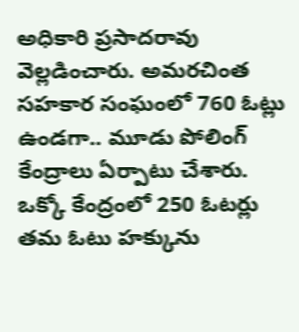అధికారి ప్రసాదరావు వెల్లడించారు. అమరచింత సహకార సంఘంలో 760 ఓట్లు ఉండగా.. మూడు పోలింగ్‌ కేంద్రాలు ఏర్పాటు చేశారు. ఒక్కో కేంద్రంలో 250 ఓటర్లు తమ ఓటు హక్కును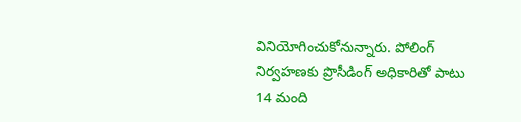వినియోగించుకోనున్నారు. పోలింగ్‌ నిర్వహణకు ప్రొసీడింగ్‌ అధికారితో పాటు 14 మంది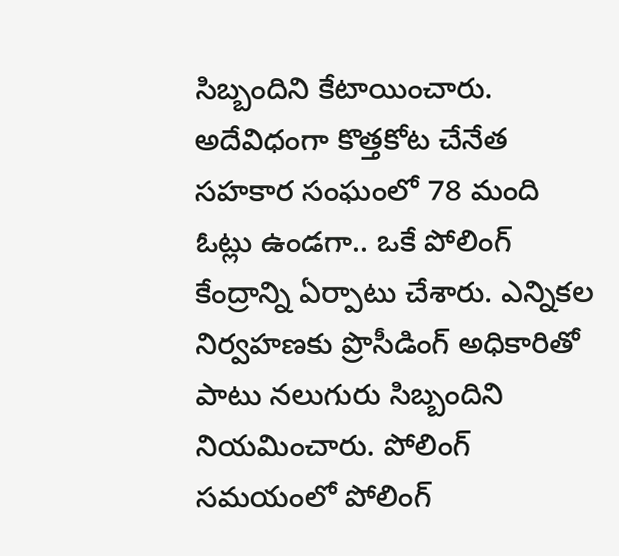సిబ్బందిని కేటాయించారు. అదేవిధంగా కొత్తకోట చేనేత సహకార సంఘంలో 78 మంది ఓట్లు ఉండగా.. ఒకే పోలింగ్‌ కేంద్రాన్ని ఏర్పాటు చేశారు. ఎన్నికల నిర్వహణకు ప్రొసీడింగ్‌ అధికారితో పాటు నలుగురు సిబ్బందిని నియమించారు. పోలింగ్‌ సమయంలో పోలింగ్‌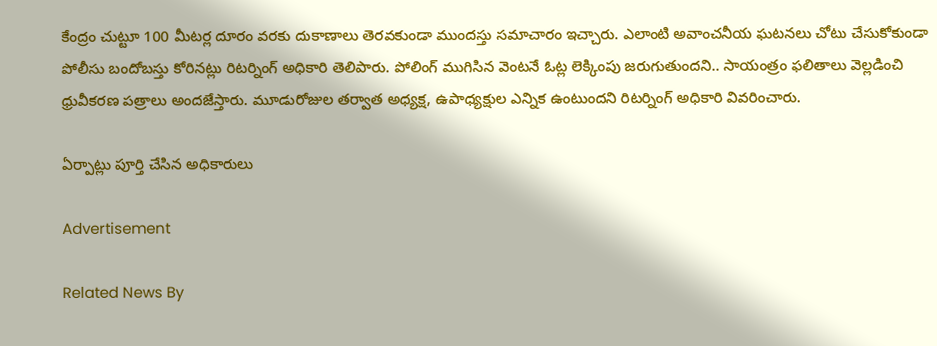కేంద్రం చుట్టూ 100 మీటర్ల దూరం వరకు దుకాణాలు తెరవకుండా ముందస్తు సమాచారం ఇచ్చారు. ఎలాంటి అవాంచనీయ ఘటనలు చోటు చేసుకోకుండా పోలీసు బందోబస్తు కోరినట్లు రిటర్నింగ్‌ అధికారి తెలిపారు. పోలింగ్‌ ముగిసిన వెంటనే ఓట్ల లెక్కింపు జరుగుతుందని.. సాయంత్రం ఫలితాలు వెల్లడించి ధ్రువీకరణ పత్రాలు అందజేస్తారు. మూడురోజుల తర్వాత అధ్యక్ష, ఉపాధ్యక్షుల ఎన్నిక ఉంటుందని రిటర్నింగ్‌ అధికారి వివరించారు.

ఏర్పాట్లు పూర్తి చేసిన అధికారులు

Advertisement

Related News By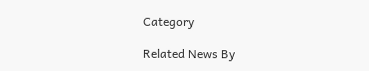Category

Related News By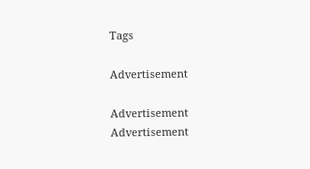Tags

Advertisement

Advertisement
Advertisement